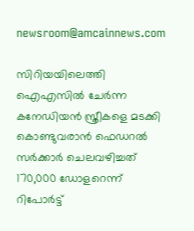newsroom@amcainnews.com

സിറിയയിലെത്തി ഐഎസിൽ ചേർന്ന കനേഡിയൻ സ്ത്രീകളെ മടക്കി കൊണ്ടുവരാൻ ഫെഡറൽ സർക്കാർ ചെലവഴിച്ചത് 170,000 ഡോളറെന്ന് റിപോർട്ട്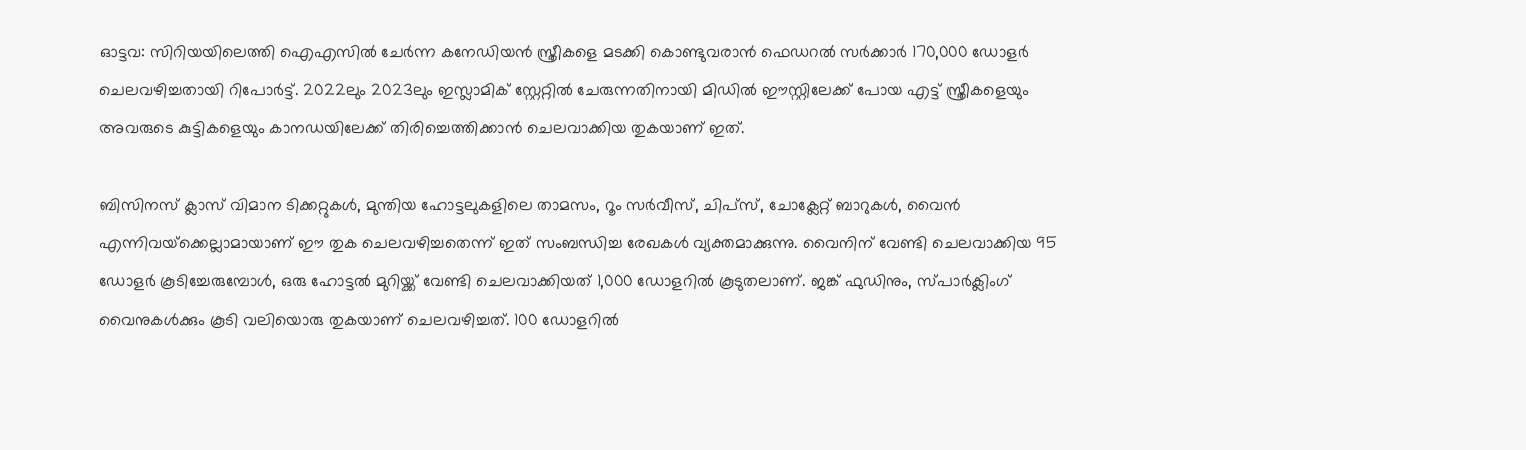ഓട്ടവ: സിറിയയിലെത്തി ഐഎസിൽ ചേർന്ന കനേഡിയൻ സ്ത്രീകളെ മടക്കി കൊണ്ടുവരാൻ ഫെഡറൽ സർക്കാർ 170,000 ഡോളർ ചെലവഴിച്ചതായി റിപോർട്ട്. 2022ലും 2023ലും ഇസ്ലാമിക് സ്റ്റേറ്റിൽ ചേരുന്നതിനായി മിഡിൽ ഈസ്റ്റിലേക്ക് പോയ എട്ട് സ്ത്രീകളെയും അവരുടെ കുട്ടികളെയും കാനഡയിലേക്ക് തിരിച്ചെത്തിക്കാൻ ചെലവാക്കിയ തുകയാണ് ഇത്.

ബിസിനസ് ക്ലാസ് വിമാന ടിക്കറ്റുകൾ, മുന്തിയ ഹോട്ടലുകളിലെ താമസം, റൂം സർവീസ്, ചിപ്‌സ്, ചോക്ലേറ്റ് ബാറുകൾ, വൈൻ എന്നിവയ്‌ക്കെല്ലാമായാണ് ഈ തുക ചെലവഴിച്ചതെന്ന് ഇത് സംബന്ധിച്ച രേഖകൾ വ്യക്തമാക്കുന്നു. വൈനിന് വേണ്ടി ചെലവാക്കിയ 95 ഡോളർ കൂടിച്ചേരുമ്പോൾ, ഒരു ഹോട്ടൽ മുറിയ്ക്ക് വേണ്ടി ചെലവാക്കിയത് 1,000 ഡോളറിൽ കൂടുതലാണ്. ജങ്ക് ഫുഡിനും, സ്പാർക്ലിംഗ് വൈനുകൾക്കും കൂടി വലിയൊരു തുകയാണ് ചെലവഴിച്ചത്. 100 ഡോളറിൽ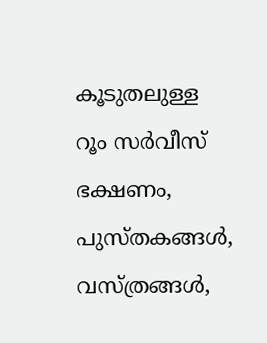കൂടുതലുള്ള റൂം സർവീസ് ഭക്ഷണം, പുസ്തകങ്ങൾ, വസ്ത്രങ്ങൾ,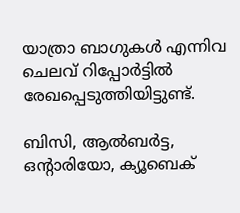യാത്രാ ബാഗുകൾ എന്നിവ ചെലവ് റിപ്പോർട്ടിൽ രേഖപ്പെടുത്തിയിട്ടുണ്ട്.

ബിസി, ആൽബർട്ട, ഒൻ്റാരിയോ, ക്യൂബെക്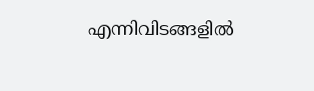എന്നിവിടങ്ങളിൽ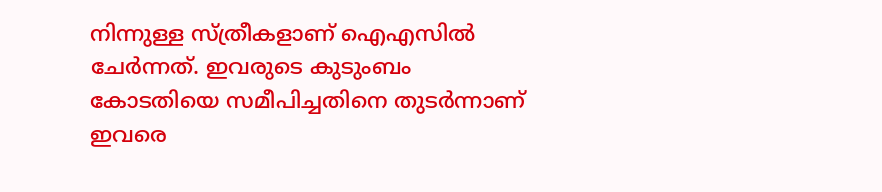നിന്നുള്ള സ്ത്രീകളാണ് ഐഎസിൽ ചേർന്നത്. ഇവരുടെ കുടുംബം കോടതിയെ സമീപിച്ചതിനെ തുടർന്നാണ് ഇവരെ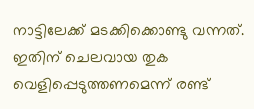നാട്ടിലേക്ക് മടക്കിക്കൊണ്ടു വന്നത്. ഇതിന് ചെലവായ തുക വെളിപ്പെടുത്തണമെന്ന് രണ്ട്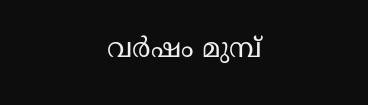വർഷം മുമ്പ്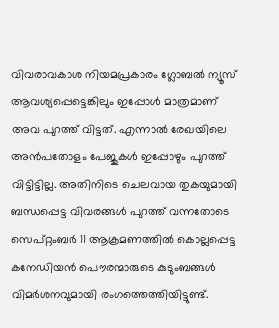വിവരാവകാശ നിയമപ്രകാരം ഗ്ലോബൽ ന്യൂസ് ആവശ്യപ്പെട്ടെങ്കിലും ഇപ്പോൾ മാത്രമാണ് അവ പുറത്ത് വിട്ടത്. എന്നാൽ രേഖയിലെ അൻപതോളം പേജുകൾ ഇപ്പോഴും പുറത്ത് വിട്ടിട്ടില്ല. അതിനിടെ ചെലവായ തുകയുമായി ബന്ധപ്പെട്ട വിവരങ്ങൾ പുറത്ത് വന്നതോടെ സെപ്റ്റംബർ 11 ആക്രമണത്തിൽ കൊല്ലപ്പെട്ട കനേഡിയൻ പൌരന്മാരുടെ കുടുംബങ്ങൾ വിമർശനവുമായി രംഗത്തെത്തിയിട്ടുണ്ട്.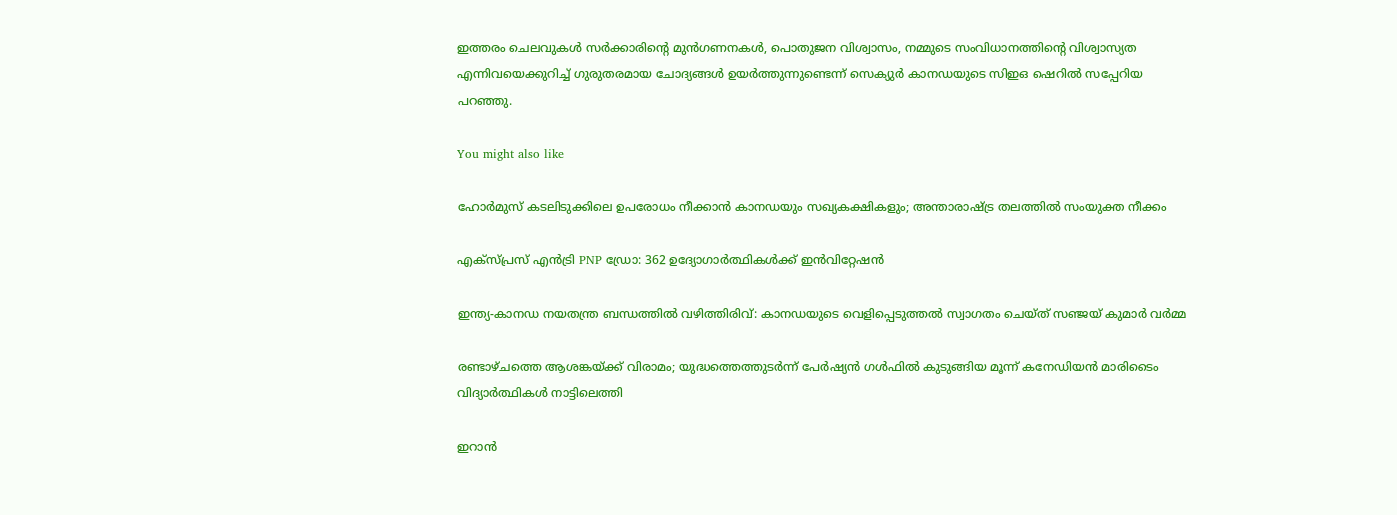ഇത്തരം ചെലവുകൾ സർക്കാരിൻ്റെ മുൻഗണനകൾ, പൊതുജന വിശ്വാസം, നമ്മുടെ സംവിധാനത്തിൻ്റെ വിശ്വാസ്യത എന്നിവയെക്കുറിച്ച് ഗുരുതരമായ ചോദ്യങ്ങൾ ഉയർത്തുന്നുണ്ടെന്ന് സെക്യുർ കാനഡയുടെ സിഇഒ ഷെറിൽ സപ്പേറിയ പറഞ്ഞു.

You might also like

ഹോർമുസ് കടലിടുക്കിലെ ഉപരോധം നീക്കാൻ കാനഡയും സഖ്യകക്ഷികളും; അന്താരാഷ്ട്ര തലത്തിൽ സംയുക്ത നീക്കം

എക്സ്പ്രസ് എൻട്രി PNP ഡ്രോ: 362 ഉദ്യോഗാർത്ഥികൾക്ക് ഇൻവിറ്റേഷൻ

ഇന്ത്യ-കാനഡ നയതന്ത്ര ബന്ധത്തിൽ വഴിത്തിരിവ്: കാനഡയുടെ വെളിപ്പെടുത്തൽ സ്വാഗതം ചെയ്ത് സഞ്ജയ് കുമാർ വർമ്മ

രണ്ടാഴ്ചത്തെ ആശങ്കയ്ക്ക് വിരാമം; യുദ്ധത്തെത്തുടർന്ന് പേർഷ്യൻ ഗൾഫിൽ കുടുങ്ങിയ മൂന്ന് കനേഡിയൻ മാരിടൈം വിദ്യാർത്ഥികൾ നാട്ടിലെത്തി

ഇറാൻ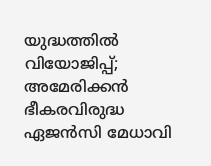യുദ്ധത്തിൽ വിയോജിപ്പ്; അമേരിക്കൻ ഭീകരവിരുദ്ധ ഏജൻസി മേധാവി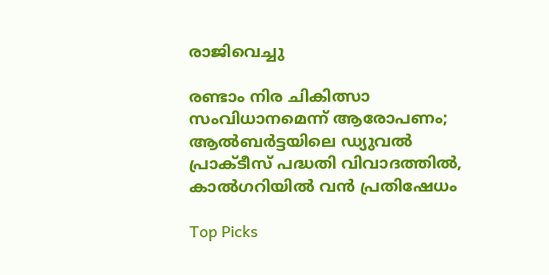രാജിവെച്ചു

രണ്ടാം നിര ചികിത്സാ സംവിധാനമെന്ന് ആരോപണം; ആൽബർട്ടയിലെ ഡ്യുവൽ പ്രാക്ടീസ് പദ്ധതി വിവാദത്തിൽ, കാൽഗറിയിൽ വൻ പ്രതിഷേധം

Top Picks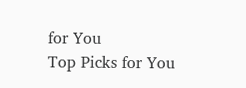for You
Top Picks for You